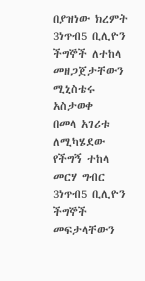በያዝነው ክረምት 3ነጥብ5 ቢሊዮን ችግኞች ለተከላ መዘጋጀታቸውን ሚኒስቴሩ አስታወቀ
በመላ አገሪቱ ለሚካሄደው የችግኝ ተከላ መርሃ ግብር 3ነጥብ5 ቢሊዮን ችግኞች መፍታላቸውን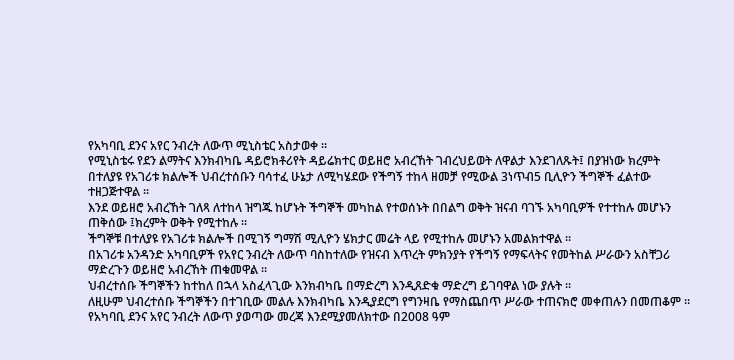የአካባቢ ደንና አየር ንብረት ለውጥ ሚኒስቴር አስታወቀ ።
የሚኒስቴሩ የደን ልማትና እንክብካቤ ዳይሮክቶሪየት ዳይሬክተር ወይዘሮ አብረኸት ገብረህይወት ለዋልታ እንደገለጹት፤ በያዝነው ክረምት በተለያዩ የአገሪቱ ክልሎች ህብረተሰቡን ባሳተፈ ሁኔታ ለሚካሄደው የችግኝ ተከላ ዘመቻ የሚውል 3ነጥብ5 ቢሊዮን ችግኞች ፈልተው ተዘጋጅተዋል ።
እንደ ወይዘሮ አብረኸት ገለጻ ለተከላ ዝግጁ ከሆኑት ችግኞች መካከል የተወሰኑት በበልግ ወቅት ዝናብ ባገኙ አካባቢዎች የተተከሉ መሆኑን ጠቅሰው ፤ክረምት ወቅት የሚተከሉ ።
ችግኞቹ በተለያዩ የአገሪቱ ክልሎች በሚገኝ ግማሽ ሚሊዮን ሄክታር መሬት ላይ የሚተከሉ መሆኑን አመልክተዋል ።
በአገሪቱ አንዳንድ አካባቢዎች የአየር ንብረት ለውጥ ባስከተለው የዝናብ እጥረት ምክንያት የችግኝ የማፍላትና የመትከል ሥራውን አስቸጋሪ ማድረጉን ወይዘሮ አብረኸት ጠቁመዋል ።
ህብረተሰቡ ችግኞችን ከተከለ በኋላ አስፈላጊው እንክብካቤ በማድረግ እንዲጸድቁ ማድረግ ይገባዋል ነው ያሉት ፡፡
ለዚሁም ህብረተሰቡ ችግኞችን በተገቢው መልሉ እንክብካቤ እንዲያደርግ የግንዛቤ የማስጨበጥ ሥራው ተጠናክሮ መቀጠሉን በመጠቆም ።
የአካባቢ ደንና አየር ንብረት ለውጥ ያወጣው መረጃ እንደሚያመለክተው በ2008 ዓም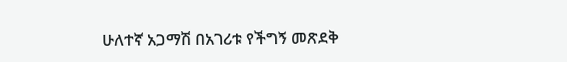ሁለተኛ አጋማሽ በአገሪቱ የችግኝ መጽደቅ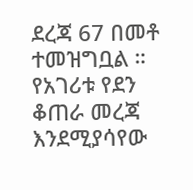ደረጃ 67 በመቶ ተመዝግቧል ።
የአገሪቱ የደን ቆጠራ መረጃ እንደሚያሳየው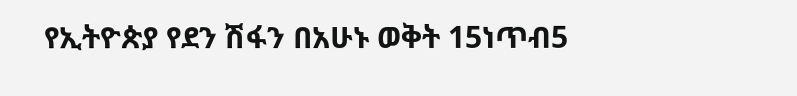የኢትዮጵያ የደን ሽፋን በአሁኑ ወቅት 15ነጥብ5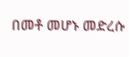በመቶ መሆኑ መድረሱ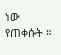ነው የጠቀሱት ።